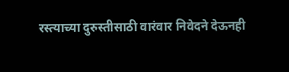रस्त्याच्या दुरुस्तीसाठी वारंवार निवेदने देऊनही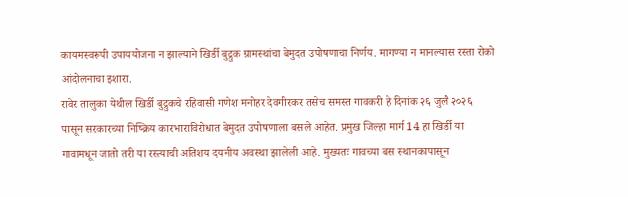कायमस्वरूपी उपाययोजना न झाल्याने खिर्डी बुद्रुक ग्रामस्थांचा बेमुदत उपोषणाचा निर्णय. मागण्या न मानल्यास रस्ता रोको आंदोलनाचा इशारा.
रावेर तालुका येथील खिर्डी बुद्रुकचे रहिवासी गणेश मनोहर देवगीरकर तसेच समस्त गावकरी हे दिनांक २६ जुलै २०२६ पासून सरकारच्या निष्क्रिय कारभाराविरोधात बेमुदत उपोषणाला बसले आहेत. प्रमुख जिल्हा मार्ग 14 हा खिर्डी या गावामधून जातो तरी या रस्त्याची अतिशय दयनीय अवस्था झालेली आहे. मुख्यतः गावच्या बस स्थानकापासून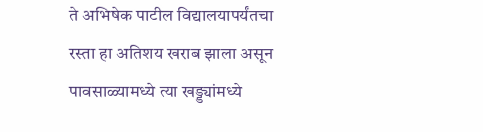ते अभिषेक पाटील विद्यालयापर्यंतचा रस्ता हा अतिशय खराब झाला असून पावसाळ्यामध्ये त्या खड्ड्यांमध्ये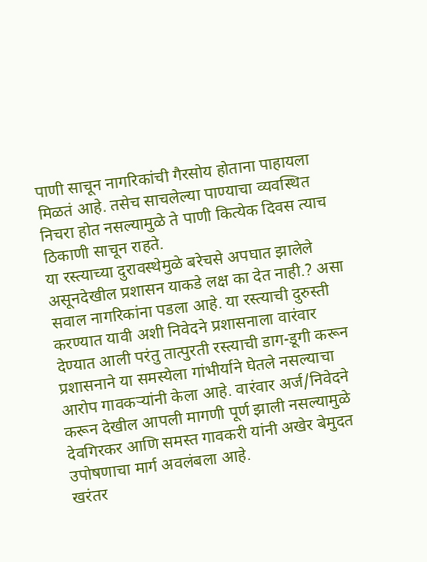पाणी साचून नागरिकांची गैरसोय होताना पाहायला मिळतं आहे. तसेच साचलेल्या पाण्याचा व्यवस्थित निचरा होत नसल्यामुळे ते पाणी कित्येक दिवस त्याच ठिकाणी साचून राहते.
या रस्त्याच्या दुरावस्थेमुळे बरेचसे अपघात झालेले असूनदेखील प्रशासन याकडे लक्ष का देत नाही.? असा सवाल नागरिकांना पडला आहे. या रस्त्याची दुरुस्ती करण्यात यावी अशी निवेदने प्रशासनाला वारंवार देण्यात आली परंतु तात्पुरती रस्त्याची डाग-डूगी करून प्रशासनाने या समस्येला गांभीर्याने घेतले नसल्याचा आरोप गावकऱ्यांनी केला आहे. वारंवार अर्ज/निवेदने करून देखील आपली मागणी पूर्ण झाली नसल्यामुळे देवगिरकर आणि समस्त गावकरी यांनी अखेर बेमुदत उपोषणाचा मार्ग अवलंबला आहे.
खरंतर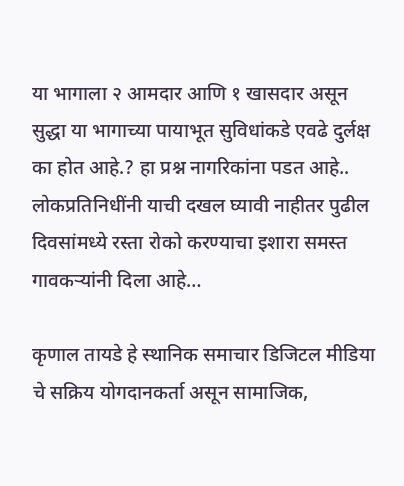या भागाला २ आमदार आणि १ खासदार असून सुद्धा या भागाच्या पायाभूत सुविधांकडे एवढे दुर्लक्ष का होत आहे.? हा प्रश्न नागरिकांना पडत आहे.. लोकप्रतिनिधींनी याची दखल घ्यावी नाहीतर पुढील दिवसांमध्ये रस्ता रोको करण्याचा इशारा समस्त गावकऱ्यांनी दिला आहे…

कृणाल तायडे हे स्थानिक समाचार डिजिटल मीडिया चे सक्रिय योगदानकर्ता असून सामाजिक,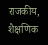राजकीय, शैक्षणिक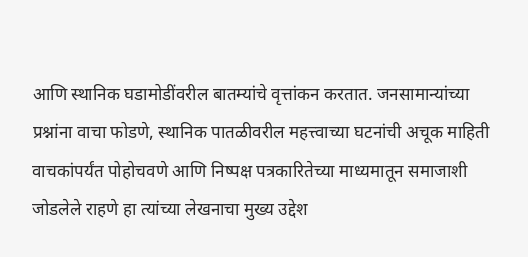आणि स्थानिक घडामोडींवरील बातम्यांचे वृत्तांकन करतात. जनसामान्यांच्या प्रश्नांना वाचा फोडणे, स्थानिक पातळीवरील महत्त्वाच्या घटनांची अचूक माहिती वाचकांपर्यंत पोहोचवणे आणि निष्पक्ष पत्रकारितेच्या माध्यमातून समाजाशी जोडलेले राहणे हा त्यांच्या लेखनाचा मुख्य उद्देश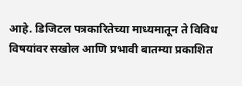आहे. डिजिटल पत्रकारितेच्या माध्यमातून ते विविध विषयांवर सखोल आणि प्रभावी बातम्या प्रकाशित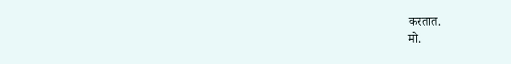करतात.
मो.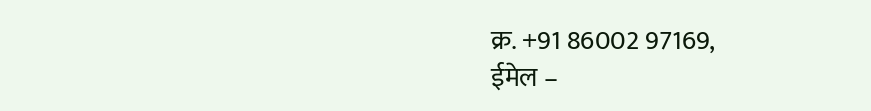क्र. +91 86002 97169,
ईमेल –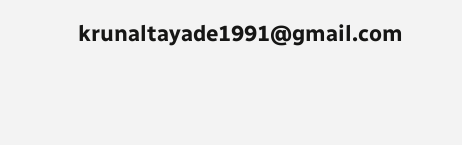krunaltayade1991@gmail.com